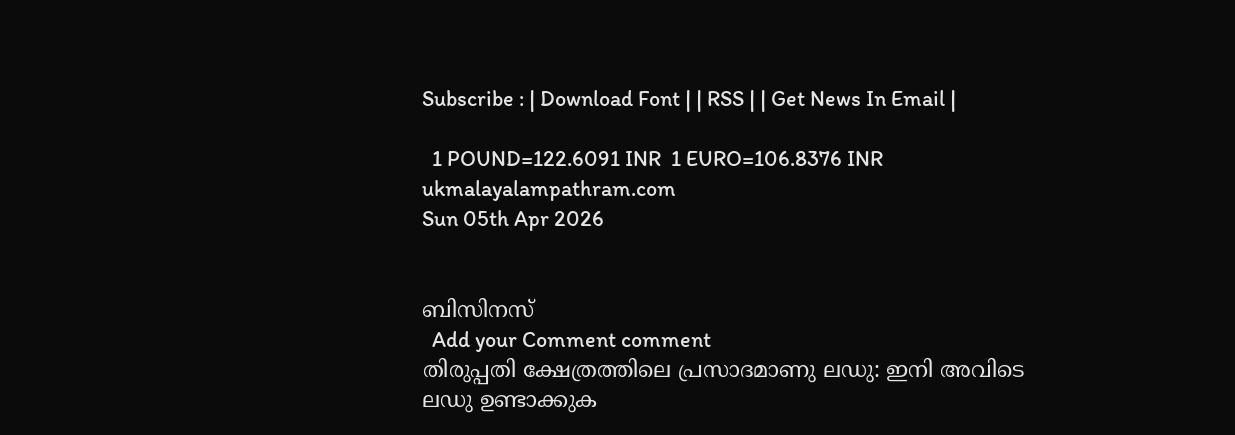Subscribe : | Download Font | | RSS | | Get News In Email |

  1 POUND=122.6091 INR  1 EURO=106.8376 INR
ukmalayalampathram.com
Sun 05th Apr 2026


ബിസിനസ്‌
  Add your Comment comment
തിരുപ്പതി ക്ഷേത്രത്തിലെ പ്രസാദമാണു ലഡു: ഇനി അവിടെ ലഡു ഉണ്ടാക്കുക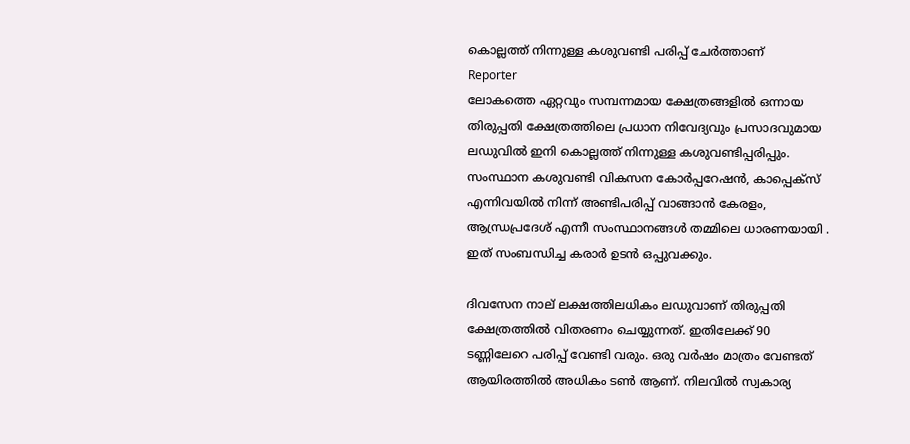കൊല്ലത്ത് നിന്നുള്ള കശുവണ്ടി പരിപ്പ് ചേര്‍ത്താണ്
Reporter
ലോകത്തെ ഏറ്റവും സമ്പന്നമായ ക്ഷേത്രങ്ങളില്‍ ഒന്നായ തിരുപ്പതി ക്ഷേത്രത്തിലെ പ്രധാന നിവേദ്യവും പ്രസാദവുമായ ലഡുവില്‍ ഇനി കൊല്ലത്ത് നിന്നുള്ള കശുവണ്ടിപ്പരിപ്പും. സംസ്ഥാന കശുവണ്ടി വികസന കോര്‍പ്പറേഷന്‍, കാപ്പെക്‌സ് എന്നിവയില്‍ നിന്ന് അണ്ടിപരിപ്പ് വാങ്ങാന്‍ കേരളം, ആന്ധ്രപ്രദേശ് എന്നീ സംസ്ഥാനങ്ങള്‍ തമ്മിലെ ധാരണയായി . ഇത് സംബന്ധിച്ച കരാര്‍ ഉടന്‍ ഒപ്പുവക്കും.

ദിവസേന നാല് ലക്ഷത്തിലധികം ലഡുവാണ് തിരുപ്പതി ക്ഷേത്രത്തില്‍ വിതരണം ചെയ്യുന്നത്. ഇതിലേക്ക് 90 ടണ്ണിലേറെ പരിപ്പ് വേണ്ടി വരും. ഒരു വര്‍ഷം മാത്രം വേണ്ടത് ആയിരത്തില്‍ അധികം ടണ്‍ ആണ്. നിലവില്‍ സ്വകാര്യ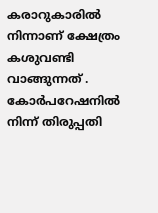കരാറുകാരില്‍ നിന്നാണ് ക്ഷേത്രം കശുവണ്ടി വാങ്ങുന്നത് . കോര്‍പറേഷനില്‍ നിന്ന് തിരുപ്പതി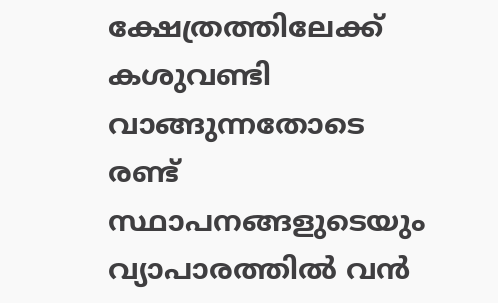ക്ഷേത്രത്തിലേക്ക് കശുവണ്ടി വാങ്ങുന്നതോടെ രണ്ട് സ്ഥാപനങ്ങളുടെയും വ്യാപാരത്തില്‍ വന്‍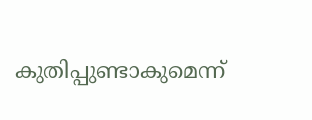കുതിപ്പുണ്ടാകുമെന്ന്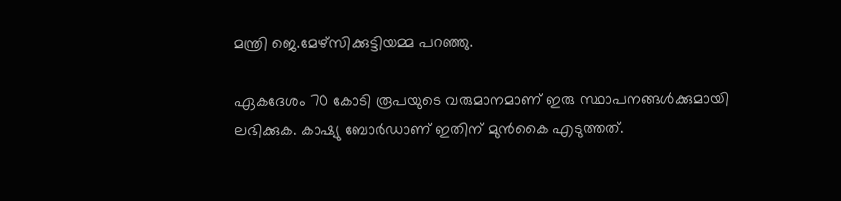മന്ത്രി ജെ.മേഴ്‌സിക്കുട്ടിയമ്മ പറഞ്ഞു.

ഏകദേശം 70 കോടി രൂപയുടെ വരുമാനമാണ് ഇരു സ്ഥാപനങ്ങള്‍ക്കുമായി ലഭിക്കുക. കാഷ്യു ബോര്‍ഡാണ് ഇതിന് മുന്‍കൈ എടുത്തത്.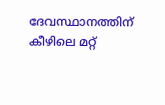ദേവസ്ഥാനത്തിന് കീഴിലെ മറ്റ്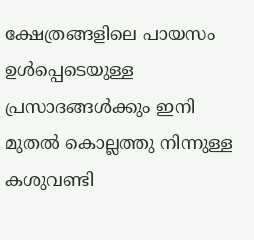ക്ഷേത്രങ്ങളിലെ പായസം ഉള്‍പ്പെടെയുള്ള പ്രസാദങ്ങള്‍ക്കും ഇനി മുതല്‍ കൊല്ലത്തു നിന്നുള്ള കശുവണ്ടി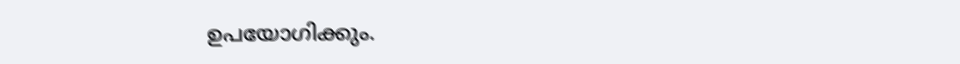ഉപയോഗിക്കും.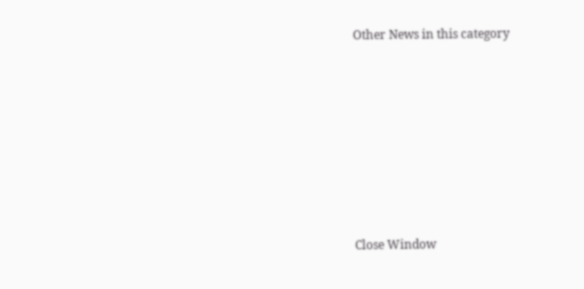Other News in this category








Close Window